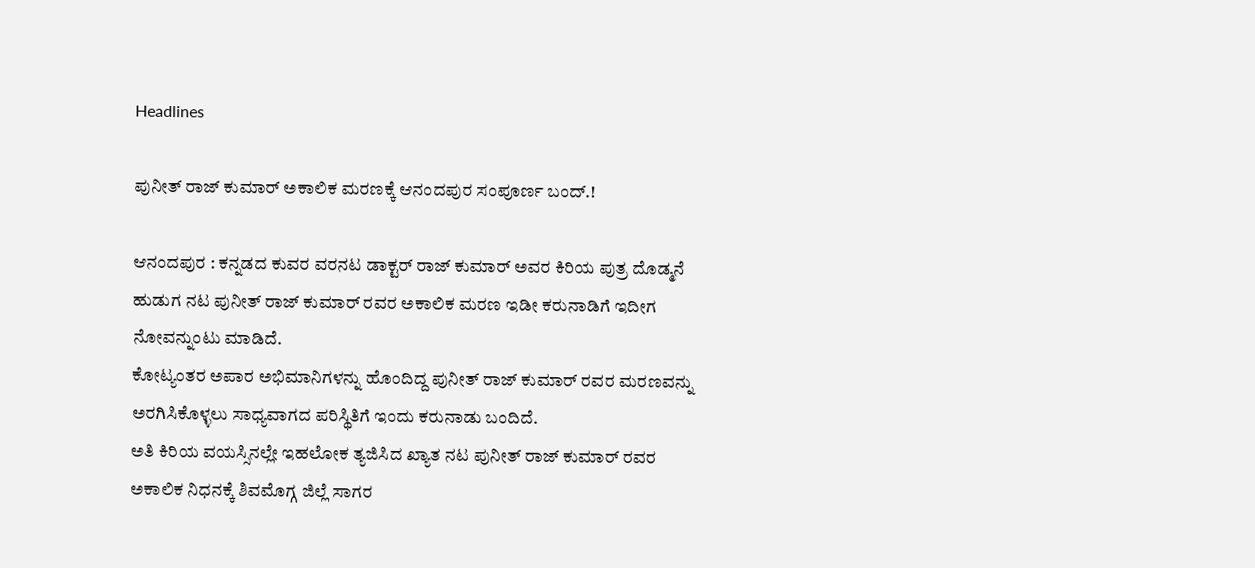Headlines

ಪುನೀತ್ ರಾಜ್ ಕುಮಾರ್ ಅಕಾಲಿಕ ಮರಣಕ್ಕೆ ಆನಂದಪುರ ಸಂಪೂರ್ಣ ಬಂದ್.!

ಆನಂದಪುರ : ಕನ್ನಡದ ಕುವರ ವರನಟ ಡಾಕ್ಟರ್ ರಾಜ್ ಕುಮಾರ್ ಅವರ ಕಿರಿಯ ಪುತ್ರ ದೊಡ್ಮನೆ ಹುಡುಗ ನಟ ಪುನೀತ್ ರಾಜ್ ಕುಮಾರ್ ರವರ ಅಕಾಲಿಕ ಮರಣ ಇಡೀ ಕರುನಾಡಿಗೆ ಇದೀಗ ನೋವನ್ನುಂಟು ಮಾಡಿದೆ.
ಕೋಟ್ಯಂತರ ಅಪಾರ ಅಭಿಮಾನಿಗಳನ್ನು ಹೊಂದಿದ್ದ ಪುನೀತ್ ರಾಜ್ ಕುಮಾರ್ ರವರ ಮರಣವನ್ನು ಅರಗಿಸಿಕೊಳ್ಳಲು ಸಾಧ್ಯವಾಗದ ಪರಿಸ್ಥಿತಿಗೆ ಇಂದು ಕರುನಾಡು ಬಂದಿದೆ.
ಅತಿ ಕಿರಿಯ ವಯಸ್ಸಿನಲ್ಲೇ ಇಹಲೋಕ ತ್ಯಜಿಸಿದ ಖ್ಯಾತ ನಟ ಪುನೀತ್ ರಾಜ್ ಕುಮಾರ್ ರವರ ಅಕಾಲಿಕ ನಿಧನಕ್ಕೆ ಶಿವಮೊಗ್ಗ ಜಿಲ್ಲೆ ಸಾಗರ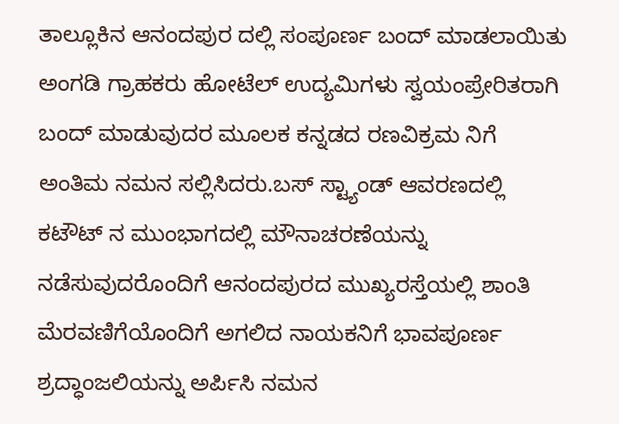ತಾಲ್ಲೂಕಿನ ಆನಂದಪುರ ದಲ್ಲಿ ಸಂಪೂರ್ಣ ಬಂದ್ ಮಾಡಲಾಯಿತು ಅಂಗಡಿ ಗ್ರಾಹಕರು ಹೋಟೆಲ್ ಉದ್ಯಮಿಗಳು ಸ್ವಯಂಪ್ರೇರಿತರಾಗಿ ಬಂದ್ ಮಾಡುವುದರ ಮೂಲಕ ಕನ್ನಡದ ರಣವಿಕ್ರಮ ನಿಗೆ ಅಂತಿಮ ನಮನ ಸಲ್ಲಿಸಿದರು.ಬಸ್ ಸ್ಟ್ಯಾಂಡ್ ಆವರಣದಲ್ಲಿ ಕಟೌಟ್ ನ ಮುಂಭಾಗದಲ್ಲಿ ಮೌನಾಚರಣೆಯನ್ನು ನಡೆಸುವುದರೊಂದಿಗೆ ಆನಂದಪುರದ ಮುಖ್ಯರಸ್ತೆಯಲ್ಲಿ ಶಾಂತಿ ಮೆರವಣಿಗೆಯೊಂದಿಗೆ ಅಗಲಿದ ನಾಯಕನಿಗೆ ಭಾವಪೂರ್ಣ ಶ್ರದ್ಧಾಂಜಲಿಯನ್ನು ಅರ್ಪಿಸಿ ನಮನ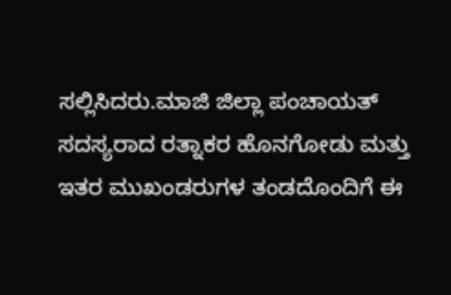ಸಲ್ಲಿಸಿದರು.ಮಾಜಿ ಜಿಲ್ಲಾ ಪಂಚಾಯತ್ ಸದಸ್ಯರಾದ ರತ್ನಾಕರ ಹೊನಗೋಡು ಮತ್ತು ಇತರ ಮುಖಂಡರುಗಳ ತಂಡದೊಂದಿಗೆ ಈ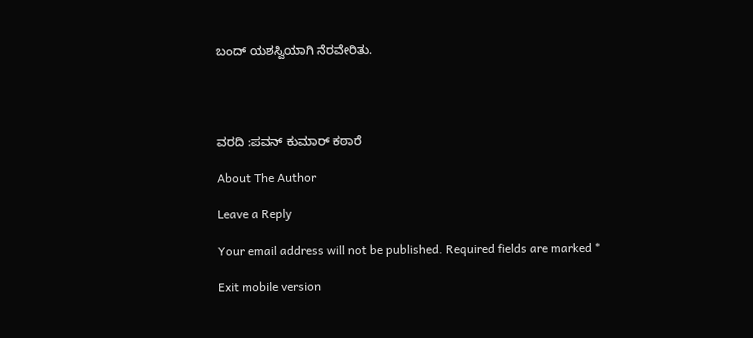ಬಂದ್ ಯಶಸ್ವಿಯಾಗಿ ನೆರವೇರಿತು.




ವರದಿ :ಪವನ್ ಕುಮಾರ್ ಕಠಾರೆ

About The Author

Leave a Reply

Your email address will not be published. Required fields are marked *

Exit mobile version